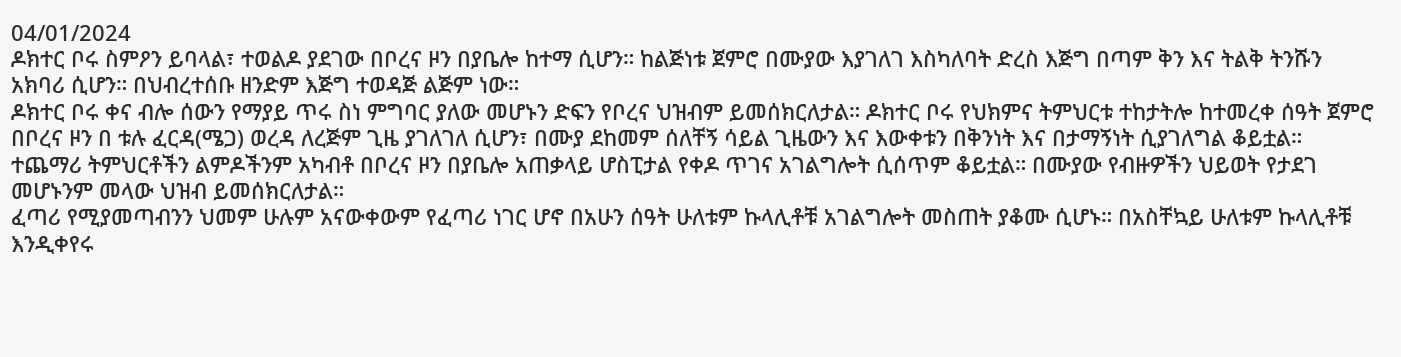04/01/2024
ዶክተር ቦሩ ስምዖን ይባላል፣ ተወልዶ ያደገው በቦረና ዞን በያቤሎ ከተማ ሲሆን። ከልጅነቱ ጀምሮ በሙያው እያገለገ እስካለባት ድረስ እጅግ በጣም ቅን እና ትልቅ ትንሹን አክባሪ ሲሆን። በህብረተሰቡ ዘንድም እጅግ ተወዳጅ ልጅም ነው።
ዶክተር ቦሩ ቀና ብሎ ሰውን የማያይ ጥሩ ስነ ምግባር ያለው መሆኑን ድፍን የቦረና ህዝብም ይመሰክርለታል። ዶክተር ቦሩ የህክምና ትምህርቱ ተከታትሎ ከተመረቀ ሰዓት ጀምሮ በቦረና ዞን በ ቱሉ ፈርዳ(ሜጋ) ወረዳ ለረጅም ጊዜ ያገለገለ ሲሆን፣ በሙያ ደከመም ሰለቸኝ ሳይል ጊዜውን እና እውቀቱን በቅንነት እና በታማኝነት ሲያገለግል ቆይቷል።
ተጨማሪ ትምህርቶችን ልምዶችንም አካብቶ በቦረና ዞን በያቤሎ አጠቃላይ ሆስፒታል የቀዶ ጥገና አገልግሎት ሲሰጥም ቆይቷል። በሙያው የብዙዎችን ህይወት የታደገ መሆኑንም መላው ህዝብ ይመሰክርለታል።
ፈጣሪ የሚያመጣብንን ህመም ሁሉም አናውቀውም የፈጣሪ ነገር ሆኖ በአሁን ሰዓት ሁለቱም ኩላሊቶቹ አገልግሎት መስጠት ያቆሙ ሲሆኑ። በአስቸኳይ ሁለቱም ኩላሊቶቹ እንዲቀየሩ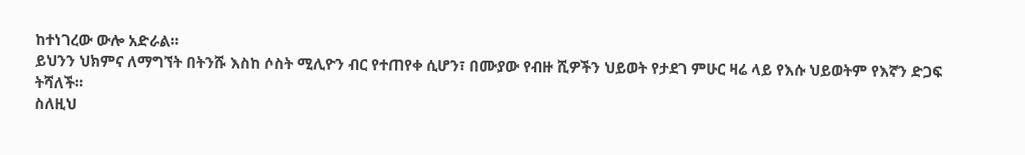ከተነገረው ውሎ አድራል።
ይህንን ህክምና ለማግኘት በትንሹ እስከ ሶስት ሚሊዮን ብር የተጠየቀ ሲሆን፣ በሙያው የብዙ ሺዎችን ህይወት የታደገ ምሁር ዛሬ ላይ የእሱ ህይወትም የእኛን ድጋፍ ትሻለች።
ስለዚህ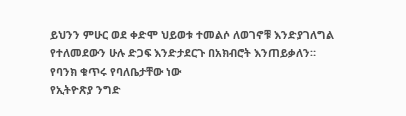ይህንን ምሁር ወደ ቀድሞ ህይወቱ ተመልሶ ለወገኖቹ እንድያገለግል የተለመደውን ሁሉ ድጋፍ እንድታደርጉ በአክብሮት እንጠይቃለን።
የባንክ ቁጥሩ የባለቤታቸው ነው
የኢትዮጽያ ንግድ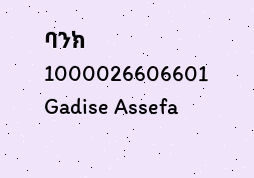ባንክ 1000026606601
Gadise Assefa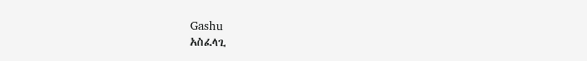Gashu
አስፈላጊ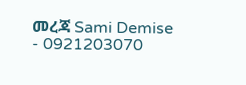መረጃ Sami Demise - 0921203070